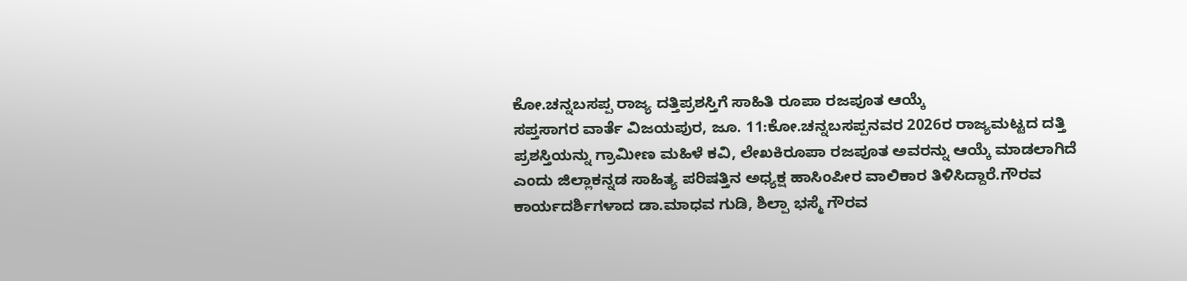ಕೋ.ಚನ್ನಬಸಪ್ಪ ರಾಜ್ಯ ದತ್ತಿಪ್ರಶಸ್ತಿಗೆ ಸಾಹಿತಿ ರೂಪಾ ರಜಪೂತ ಆಯ್ಕೆ
ಸಪ್ತಸಾಗರ ವಾರ್ತೆ ವಿಜಯಪುರ, ಜೂ. 11:ಕೋ.ಚನ್ನಬಸಪ್ಪನವರ 2026ರ ರಾಜ್ಯಮಟ್ಟದ ದತ್ತಿ ಪ್ರಶಸ್ತಿಯನ್ನು ಗ್ರಾಮೀಣ ಮಹಿಳೆ ಕವಿ, ಲೇಖಕಿರೂಪಾ ರಜಪೂತ ಅವರನ್ನು ಆಯ್ಕೆ ಮಾಡಲಾಗಿದೆ ಎಂದು ಜಿಲ್ಲಾಕನ್ನಡ ಸಾಹಿತ್ಯ ಪರಿಷತ್ತಿನ ಅಧ್ಯಕ್ಷ ಹಾಸಿಂಪೀರ ವಾಲಿಕಾರ ತಿಳಿಸಿದ್ದಾರೆ.ಗೌರವ ಕಾರ್ಯದರ್ಶಿಗಳಾದ ಡಾ.ಮಾಧವ ಗುಡಿ, ಶಿಲ್ಪಾ ಭಸ್ಮೆ ಗೌರವ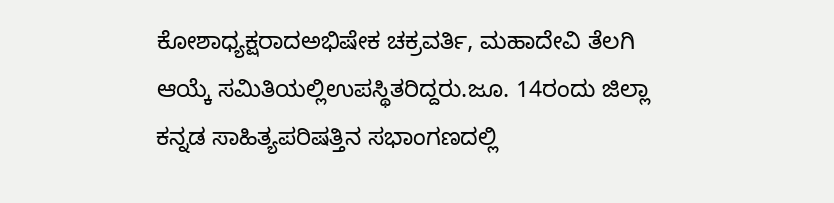ಕೋಶಾಧ್ಯಕ್ಷರಾದಅಭಿಷೇಕ ಚಕ್ರವರ್ತಿ, ಮಹಾದೇವಿ ತೆಲಗಿ ಆಯ್ಕೆ ಸಮಿತಿಯಲ್ಲಿಉಪಸ್ಥಿತರಿದ್ದರು.ಜೂ. 14ರಂದು ಜಿಲ್ಲಾ ಕನ್ನಡ ಸಾಹಿತ್ಯಪರಿಷತ್ತಿನ ಸಭಾಂಗಣದಲ್ಲಿ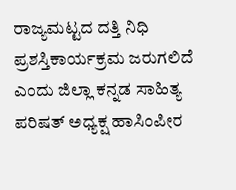ರಾಜ್ಯಮಟ್ಟದ ದತ್ತಿ ನಿಧಿ ಪ್ರಶಸ್ತಿಕಾರ್ಯಕ್ರಮ ಜರುಗಲಿದೆ ಎಂದು ಜಿಲ್ಲಾ ಕನ್ನಡ ಸಾಹಿತ್ಯ ಪರಿಷತ್ ಅಧ್ಯಕ್ಷ ಹಾಸಿಂಪೀರ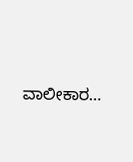ವಾಲೀಕಾರ…